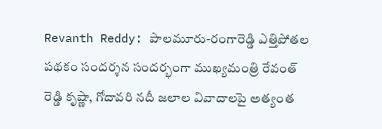Revanth Reddy: పాలమూరు-రంగారెడ్డి ఎత్తిపోతల పథకం సందర్శన సందర్భంగా ముఖ్యమంత్రి రేవంత్ రెడ్డి కృష్ణా, గోదావరి నదీ జలాల వివాదాలపై అత్యంత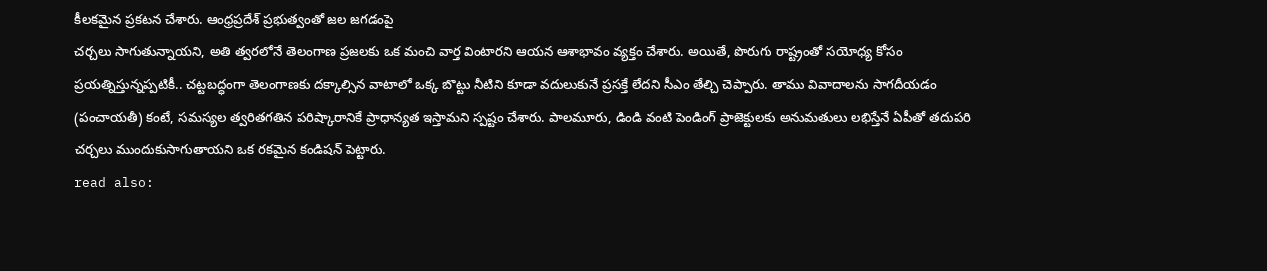కీలకమైన ప్రకటన చేశారు. ఆంధ్రప్రదేశ్ ప్రభుత్వంతో జల జగడంపై
చర్చలు సాగుతున్నాయని, అతి త్వరలోనే తెలంగాణ ప్రజలకు ఒక మంచి వార్త వింటారని ఆయన ఆశాభావం వ్యక్తం చేశారు. అయితే, పొరుగు రాష్ట్రంతో సయోధ్య కోసం ప్రయత్నిస్తున్నప్పటికీ.. చట్టబద్ధంగా తెలంగాణకు దక్కాల్సిన వాటాలో ఒక్క బొట్టు నీటిని కూడా వదులుకునే ప్రసక్తే లేదని సీఎం తేల్చి చెప్పారు. తాము వివాదాలను సాగదీయడం (పంచాయతీ) కంటే, సమస్యల త్వరితగతిన పరిష్కారానికే ప్రాధాన్యత ఇస్తామని స్పష్టం చేశారు. పాలమూరు, డిండి వంటి పెండింగ్ ప్రాజెక్టులకు అనుమతులు లభిస్తేనే ఏపీతో తదుపరి చర్చలు ముందుకుసాగుతాయని ఒక రకమైన కండిషన్ పెట్టారు.
read also: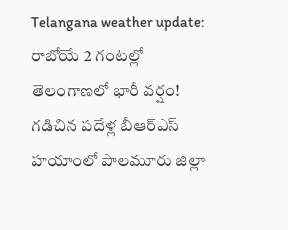Telangana weather update: రాబోయే 2 గంటల్లో తెలంగాణలో భారీ వర్షం!
గడిచిన పదేళ్ల బీఆర్ఎస్ హయాంలో పాలమూరు జిల్లా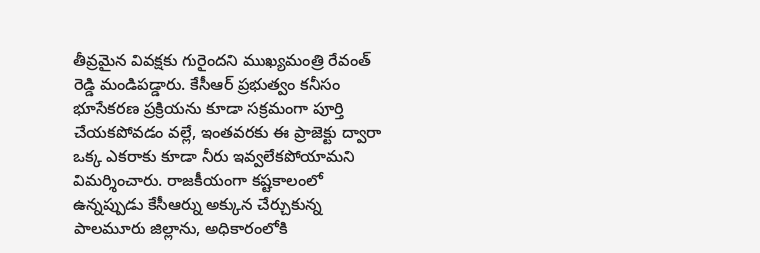తీవ్రమైన వివక్షకు గురైందని ముఖ్యమంత్రి రేవంత్ రెడ్డి మండిపడ్డారు. కేసీఆర్ ప్రభుత్వం కనీసం భూసేకరణ ప్రక్రియను కూడా సక్రమంగా పూర్తి చేయకపోవడం వల్లే, ఇంతవరకు ఈ ప్రాజెక్టు ద్వారా ఒక్క ఎకరాకు కూడా నీరు ఇవ్వలేకపోయామని విమర్శించారు. రాజకీయంగా కష్టకాలంలో ఉన్నప్పుడు కేసీఆర్ను అక్కున చేర్చుకున్న పాలమూరు జిల్లాను, అధికారంలోకి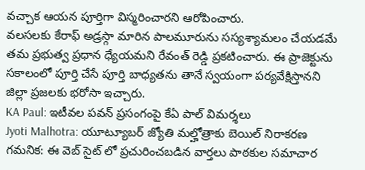వచ్చాక ఆయన పూర్తిగా విస్మరించారని ఆరోపించారు.
వలసలకు కేరాఫ్ అడ్రస్గా మారిన పాలమూరును సస్యశ్యామలం చేయడమే తమ ప్రభుత్వ ప్రధాన ధ్యేయమని రేవంత్ రెడ్డి ప్రకటించారు. ఈ ప్రాజెక్టును సకాలంలో పూర్తి చేసే పూర్తి బాధ్యతను తానే స్వయంగా పర్యవేక్షిస్తానని జిల్లా ప్రజలకు భరోసా ఇచ్చారు.
KA Paul: ఇటీవల పవన్ ప్రసంగంపై కేఏ పాల్ విమర్శలు
Jyoti Malhotra: యూట్యూబర్ జ్యోతి మల్హోత్రాకు బెయిల్ నిరాకరణ
గమనిక: ఈ వెబ్ సైట్ లో ప్రచురించబడిన వార్తలు పాఠకుల సమాచార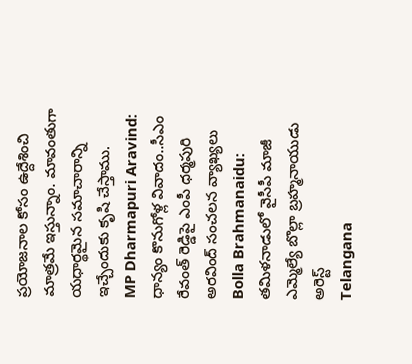ప్రయోజనాల కోసం ఉద్దేశించి మాత్రమే ఇస్తున్నాం. మావంతుగా యధార్థమైన సమాచారాన్ని ఇచ్చేందుకు కృషి చేస్తాము.
MP Dharmapuri Aravind: ధాన్యం కొనుగోళ్ల వివాదం..సీఎం రేవంత్ రెడ్డిపై ఎంపీ ధర్మపురి అరవింద్ సంచలన వ్యాఖ్యలు
Bolla Brahmanaidu: తమిళనాడులో వైసీపీ మాజీ ఎమ్మెల్యే బొల్లా బ్రహ్మనాయుడు అరెస్ట్
Telangana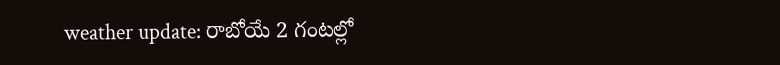weather update: రాబోయే 2 గంటల్లో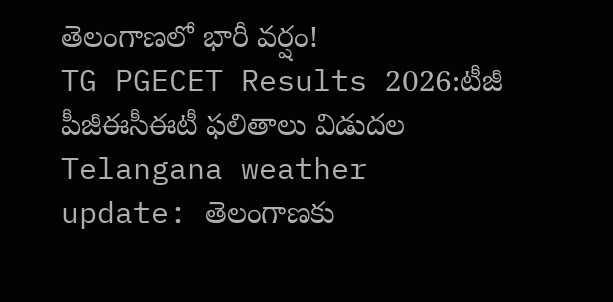తెలంగాణలో భారీ వర్షం!
TG PGECET Results 2026:టీజీ పీజీఈసీఈటీ ఫలితాలు విడుదల
Telangana weather update: తెలంగాణకు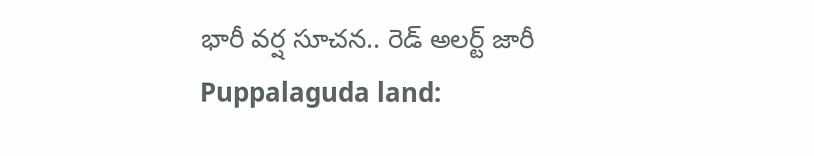భారీ వర్ష సూచన.. రెడ్ అలర్ట్ జారీ
Puppalaguda land: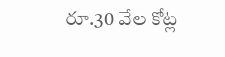రూ.30 వేల కోట్ల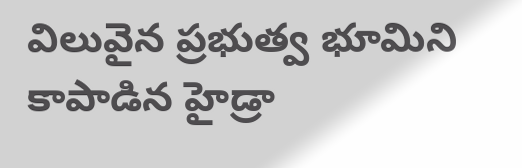విలువైన ప్రభుత్వ భూమిని కాపాడిన హైడ్రా